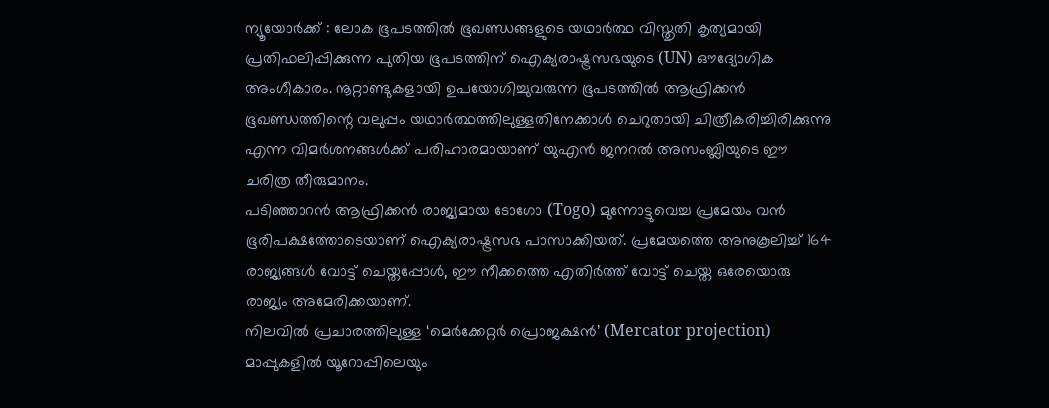ന്യൂയോർക്ക് : ലോക ഭൂപടത്തിൽ ഭൂഖണ്ഡങ്ങളുടെ യഥാർത്ഥ വിസ്തൃതി കൃത്യമായി പ്രതിഫലിപ്പിക്കുന്ന പുതിയ ഭൂപടത്തിന് ഐക്യരാഷ്ട്രസഭയുടെ (UN) ഔദ്യോഗിക അംഗീകാരം. നൂറ്റാണ്ടുകളായി ഉപയോഗിച്ചുവരുന്ന ഭൂപടത്തിൽ ആഫ്രിക്കൻ ഭൂഖണ്ഡത്തിന്റെ വലുപ്പം യഥാർത്ഥത്തിലുള്ളതിനേക്കാൾ ചെറുതായി ചിത്രീകരിച്ചിരിക്കുന്നു എന്ന വിമർശനങ്ങൾക്ക് പരിഹാരമായാണ് യുഎൻ ജനറൽ അസംബ്ലിയുടെ ഈ ചരിത്ര തീരുമാനം.
പടിഞ്ഞാറൻ ആഫ്രിക്കൻ രാജ്യമായ ടോഗോ (Togo) മുന്നോട്ടുവെച്ച പ്രമേയം വൻ ഭൂരിപക്ഷത്തോടെയാണ് ഐക്യരാഷ്ട്രസഭ പാസാക്കിയത്. പ്രമേയത്തെ അനുകൂലിച്ച് 164 രാജ്യങ്ങൾ വോട്ട് ചെയ്തപ്പോൾ, ഈ നീക്കത്തെ എതിർത്ത് വോട്ട് ചെയ്ത ഒരേയൊരു രാജ്യം അമേരിക്കയാണ്.
നിലവിൽ പ്രചാരത്തിലുള്ള ‘മെർക്കേറ്റർ പ്രൊജക്ഷൻ’ (Mercator projection) മാപ്പുകളിൽ യൂറോപ്പിലെയും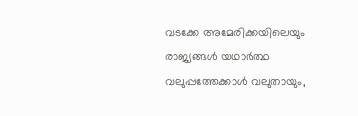വടക്കേ അമേരിക്കയിലെയും രാജ്യങ്ങൾ യഥാർത്ഥ വലുപ്പത്തേക്കാൾ വലുതായും,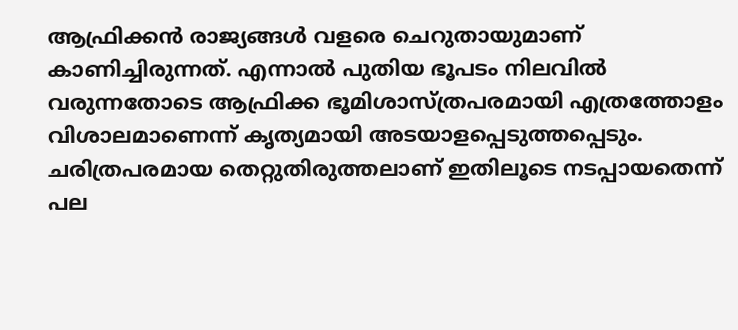ആഫ്രിക്കൻ രാജ്യങ്ങൾ വളരെ ചെറുതായുമാണ് കാണിച്ചിരുന്നത്. എന്നാൽ പുതിയ ഭൂപടം നിലവിൽ വരുന്നതോടെ ആഫ്രിക്ക ഭൂമിശാസ്ത്രപരമായി എത്രത്തോളം വിശാലമാണെന്ന് കൃത്യമായി അടയാളപ്പെടുത്തപ്പെടും. ചരിത്രപരമായ തെറ്റുതിരുത്തലാണ് ഇതിലൂടെ നടപ്പായതെന്ന് പല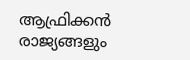ആഫ്രിക്കൻ രാജ്യങ്ങളും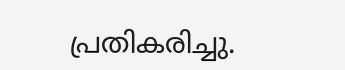പ്രതികരിച്ചു.